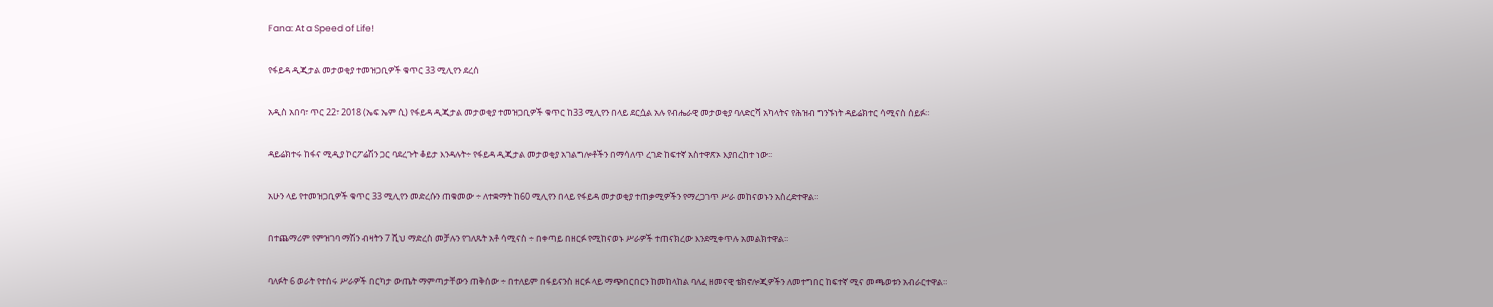Fana: At a Speed of Life!

የፋይዳ ዲጂታል መታወቂያ ተመዝጋቢዎች ቁጥር 33 ሚሊየን ደረሰ

አዲስ አበባ፣ ጥር 22፣ 2018 (ኤፍ ኤም ሲ) የፋይዳ ዲጂታል መታወቂያ ተመዝጋቢዎች ቁጥር ከ33 ሚሊየን በላይ ደርሷል አሉ የብሔራዊ መታወቂያ ባለድርሻ አካላትና የሕዝብ ግንኙነት ዳይሬክተር ሳሚናስ ሰይፉ።

ዳይሬክተሩ ከፋና ሚዲያ ኮርፖሬሽን ጋር ባደረጉት ቆይታ እንዳሉት÷ የፋይዳ ዲጂታል መታወቂያ አገልግሎቶችን በማሳለጥ ረገድ ከፍተኛ አስተዋጽኦ እያበረከተ ነው፡፡

አሁን ላይ የተመዝጋቢዎች ቁጥር 33 ሚሊየን መድረሱን ጠቁመው ÷ ለተቋማት ከ60 ሚሊየን በላይ የፋይዳ መታወቂያ ተጠቃሚዎችን የማረጋገጥ ሥራ መከናወኑን አስረድተዋል።

በተጨማሪም የምዝገባ ማሽን ብዛትን 7 ሺህ ማድረስ መቻሉን የገለጹት አቶ ሳሚናስ ÷ በቀጣይ በዘርፉ የሚከናወኑ ሥራዎች ተጠናክረው እንደሚቀጥሉ አመልክተዋል፡፡

ባለፉት 6 ወራት የተሰሩ ሥራዎች በርካታ ውጤት ማምጣታቸውን ጠቅሰው ÷ በተለይም በፋይናንስ ዘርፉ ላይ ማጭበርበርን ከመከላከል ባለፈ ዘመናዊ ቴክኖሎጂዎችን ለመተግበር ከፍተኛ ሚና መጫወቱን አብራርተዋል።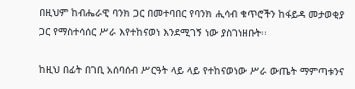በዚህም ከብሔራዊ ባንክ ጋር በመተባበር የባንክ ሒሳብ ቁጥሮችን ከፋይዳ መታወቂያ ጋር የማስተሳሰር ሥራ እየተከናወነ እንደሚገኝ ነው ያስገነዘቡት፡፡

ከዚህ በፊት በገቢ አሰባሰብ ሥርዓት ላይ ላይ የተከናወነው ሥራ ውጤት ማምጣቱንና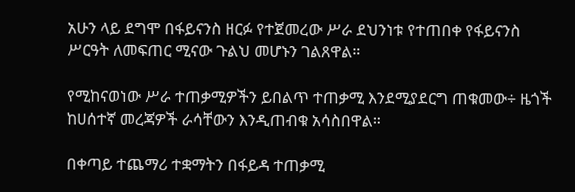አሁን ላይ ደግሞ በፋይናንስ ዘርፉ የተጀመረው ሥራ ደህንነቱ የተጠበቀ የፋይናንስ ሥርዓት ለመፍጠር ሚናው ጉልህ መሆኑን ገልጸዋል።

የሚከናወነው ሥራ ተጠቃሚዎችን ይበልጥ ተጠቃሚ እንደሚያደርግ ጠቁመው÷ ዜጎች ከሀሰተኛ መረጃዎች ራሳቸውን እንዲጠብቁ አሳስበዋል።

በቀጣይ ተጨማሪ ተቋማትን በፋይዳ ተጠቃሚ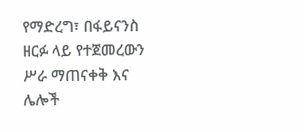የማድረግ፣ በፋይናንስ ዘርፉ ላይ የተጀመረውን ሥራ ማጠናቀቅ እና ሌሎች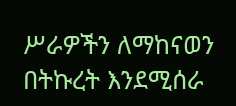ሥራዎችን ለማከናወን በትኩረት እንደሚሰራ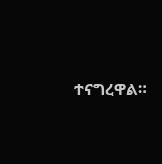ተናግረዋል።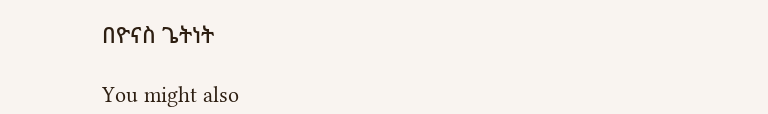በዮናስ ጌትነት

You might also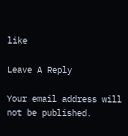like

Leave A Reply

Your email address will not be published.